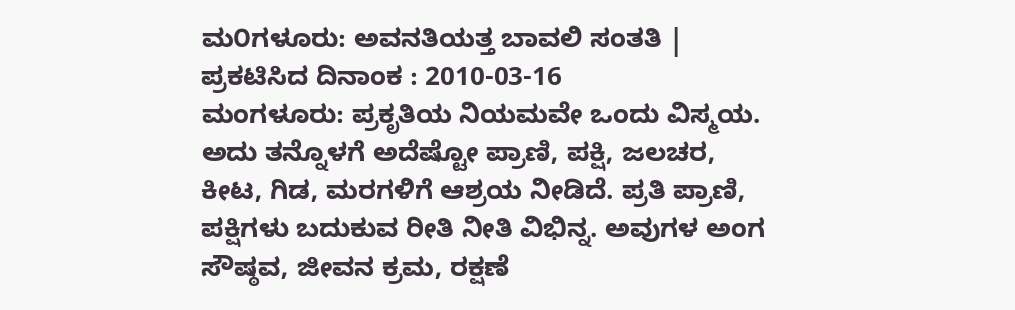ಮ೦ಗಳೂರು: ಅವನತಿಯತ್ತ ಬಾವಲಿ ಸಂತತಿ |
ಪ್ರಕಟಿಸಿದ ದಿನಾಂಕ : 2010-03-16
ಮಂಗಳೂರು: ಪ್ರಕೃತಿಯ ನಿಯಮವೇ ಒಂದು ವಿಸ್ಮಯ. ಅದು ತನ್ನೊಳಗೆ ಅದೆಷ್ಟೋ ಪ್ರಾಣಿ, ಪಕ್ಷಿ, ಜಲಚರ, ಕೀಟ, ಗಿಡ, ಮರಗಳಿಗೆ ಆಶ್ರಯ ನೀಡಿದೆ. ಪ್ರತಿ ಪ್ರಾಣಿ, ಪಕ್ಷಿಗಳು ಬದುಕುವ ರೀತಿ ನೀತಿ ವಿಭಿನ್ನ. ಅವುಗಳ ಅಂಗ ಸೌಷ್ಠವ, ಜೀವನ ಕ್ರಮ, ರಕ್ಷಣೆ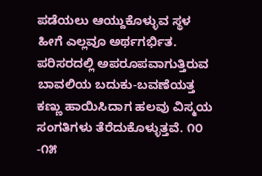ಪಡೆಯಲು ಆಯ್ದುಕೊಳ್ಳುವ ಸ್ಥಳ ಹೀಗೆ ಎಲ್ಲವೂ ಅರ್ಥಗರ್ಭಿತ.
ಪರಿಸರದಲ್ಲಿ ಅಪರೂಪವಾಗುತ್ತಿರುವ ಬಾವಲಿಯ ಬದುಕು-ಬವಣೆಯತ್ತ ಕಣ್ಣು ಹಾಯಿಸಿದಾಗ ಹಲವು ವಿಸ್ಮಯ ಸಂಗತಿಗಳು ತೆರೆದುಕೊಳ್ಳುತ್ತವೆ. ೧೦ -೧೫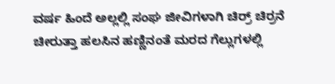ವರ್ಷ ಹಿಂದೆ ಅಲ್ಲಲ್ಲಿ ಸಂಘ ಜೀವಿಗಳಾಗಿ ಚಿರ್ರ್ ಚಿರ್ರನೆ ಚೀರುತ್ತಾ ಹಲಸಿನ ಹಣ್ಣಿನಂತೆ ಮರದ ಗೆಲ್ಲುಗಳಲ್ಲಿ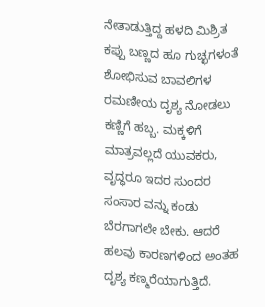ನೇತಾಡುತ್ತಿದ್ದ ಹಳದಿ ಮಿಶ್ರಿತ ಕಪ್ಪು ಬಣ್ಣದ ಹೂ ಗುಚ್ಛಗಳಂತೆ ಶೋಭಿಸುವ ಬಾವಲಿಗಳ ರಮಣೀಯ ದೃಶ್ಯ ನೋಡಲು ಕಣ್ಣಿಗೆ ಹಬ್ಬ. ಮಕ್ಕಳಿಗೆ ಮಾತ್ರವಲ್ಲದೆ ಯುವಕರು, ವೃದ್ಧರೂ ಇದರ ಸುಂದರ ಸಂಸಾರ ವನ್ನು ಕಂಡು ಬೆರಗಾಗಲೇ ಬೇಕು. ಆದರೆ ಹಲವು ಕಾರಣಗಳಿಂದ ಅಂತಹ ದೃಶ್ಯ ಕಣ್ಮರೆಯಾಗುತ್ತಿದೆ.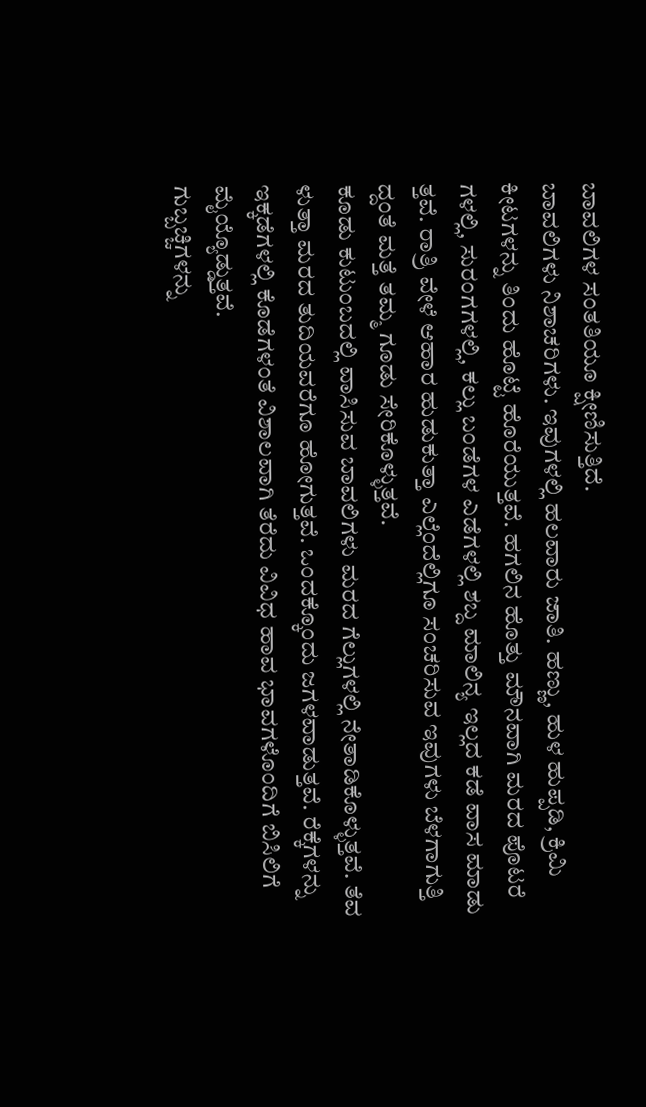ಬಾವಲಿಗಳ ಸಂತತಿಯೂ ಕ್ಷೀಣಿಸುತ್ತಿದೆ.
ಬಾವಲಿಗಳು ನಿಶಾಚರಿಗಳು. ಇವುಗಳಲ್ಲಿ ಹಲವಾರು ಜಾತಿ. ಹಣ್ಣು, ಹುಳ ಹುಪ್ಪಡಿ, ಕ್ರಿಮಿ ಕೀಟಗಳನ್ನು ತಿಂದು ಹೊಟ್ಟೆ ಹೊರೆಯುತ್ತವೆ. ಹಗಲಿನ ಹೊತ್ತು ಮೌನವಾಗಿ ಮರದ ಪೊಟರೆ ಗಳಲ್ಲಿ, ಸುರಂಗಗಳಲ್ಲಿ, ಕಲ್ಲು ಬಂಡೆಗಳ ಎಡೆಗಳಲ್ಲಿ ಶಬ್ದ ಮಾಲಿನ್ಯ ಇಲ್ಲದ ಕಡೆ ವಾಸ ಮಾಡು ತ್ತವೆ. ರಾತ್ರಿ ವೇಳೆ ಆಹಾರ ಹುಡುಕುತ್ತಾ ಎಲ್ಲೆಂದೆಲ್ಲಿಗೂ ಸಂಚರಿಸುವ ಇವುಗಳು ಬೆಳಗಾಗುತ್ತಿ ದ್ದಂತೆ ಮತ್ತೆ ತಮ್ಮ ಗೂಡು ಸೇರಿಕೊಳ್ಳುತ್ತವೆ.
ಕೂಡು ಕುಟುಂಬದಲ್ಲಿ ವಾಸಿಸುವ ಬಾವಲಿಗಳು ಮರದ ಗೆಲ್ಲುಗಳಲ್ಲಿ ನೇತಾಡಿಕೊಳ್ಳುತ್ತವೆ. ತೆವ ಳುತ್ತಾ ಮರದ ತುದಿಯವರೆಗೂ ಹೋಗುತ್ತವೆ. ಒಂದಕ್ಕೊಂದು ಜಗಳವಾಡುತ್ತವೆ. ರೆಕ್ಕೆಗಳನ್ನು ಇಕ್ಕಡೆಗಳಲ್ಲಿ ಕೊಡೆಗಳಂತೆ ವಿಶಾಲವಾಗಿ ತೆರೆದು ವಿವಿಧ ಹಾವ ಭಾವಗಳೊಂದಿಗೆ ಬಿಸಿಲಿಗೆ ಮೈಯ್ಯೊಡ್ಡುತ್ತವೆ.
ಗುಬ್ಬಚ್ಚಿಗಳನ್ನು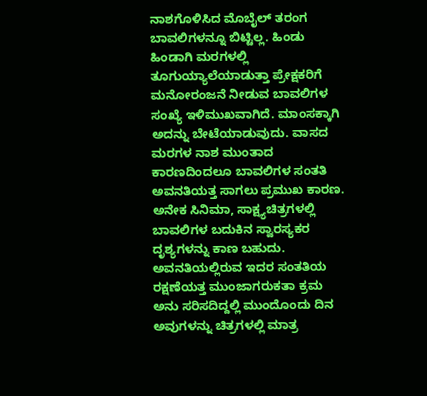ನಾಶಗೊಳಿಸಿದ ಮೊಬೈಲ್ ತರಂಗ ಬಾವಲಿಗಳನ್ನೂ ಬಿಟ್ಟಿಲ್ಲ. ಹಿಂಡು ಹಿಂಡಾಗಿ ಮರಗಳಲ್ಲಿ ತೂಗುಯ್ಯಾಲೆಯಾಡುತ್ತಾ ಪ್ರೇಕ್ಷಕರಿಗೆ ಮನೋರಂಜನೆ ನೀಡುವ ಬಾವಲಿಗಳ ಸಂಖ್ಯೆ ಇಳಿಮುಖವಾಗಿದೆ. ಮಾಂಸಕ್ಕಾಗಿ ಅದನ್ನು ಬೇಟೆಯಾಡುವುದು. ವಾಸದ ಮರಗಳ ನಾಶ ಮುಂತಾದ ಕಾರಣದಿಂದಲೂ ಬಾವಲಿಗಳ ಸಂತತಿ ಅವನತಿಯತ್ತ ಸಾಗಲು ಪ್ರಮುಖ ಕಾರಣ.
ಅನೇಕ ಸಿನಿಮಾ, ಸಾಕ್ಷ್ಯಚಿತ್ರಗಳಲ್ಲಿ ಬಾವಲಿಗಳ ಬದುಕಿನ ಸ್ವಾರಸ್ಯಕರ ದೃಶ್ಯಗಳನ್ನು ಕಾಣ ಬಹುದು. ಅವನತಿಯಲ್ಲಿರುವ ಇದರ ಸಂತತಿಯ ರಕ್ಷಣೆಯತ್ತ ಮುಂಜಾಗರುಕತಾ ಕ್ರಮ ಅನು ಸರಿಸದಿದ್ದಲ್ಲಿ ಮುಂದೊಂದು ದಿನ ಅವುಗಳನ್ನು ಚಿತ್ರಗಳಲ್ಲಿ ಮಾತ್ರ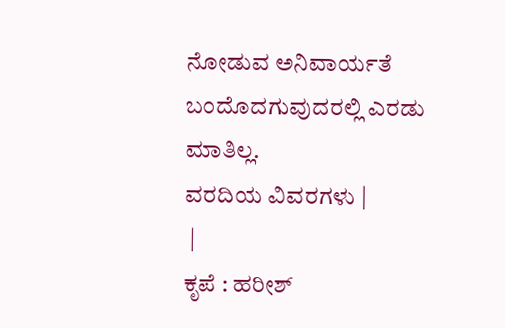ನೋಡುವ ಅನಿವಾರ್ಯತೆ ಬಂದೊದಗುವುದರಲ್ಲಿ ಎರಡು ಮಾತಿಲ್ಲ.
ವರದಿಯ ವಿವರಗಳು |
 |
ಕೃಪೆ : ಹರೀಶ್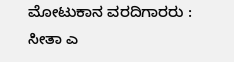ಮೋಟುಕಾನ ವರದಿಗಾರರು : ಸೀತಾ ಎ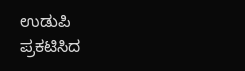ಉಡುಪಿ
ಪ್ರಕಟಿಸಿದ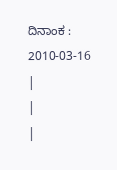ದಿನಾಂಕ : 2010-03-16
|
|
|